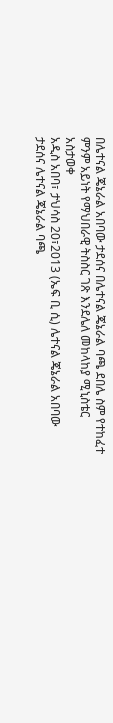በሌተናል ጄኔራል አበባው ታደሰና በሌተናል ጄኔራል ባጫ ደበሌ ስም የተከፈተ ምንም አይነት የማህበራዊ ትስስር ገጽ እንደሌለ መከላከያ ሚኒስቴር አስታወቀ
አዲስ አበባ፣ ታህሳስ 20፣2013 (ኤፍ ቢ ሲ) ሌተናል ጄኔራል አበባው ታደሰና ሌተናል ጄኔራል ባጫ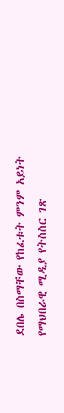ደበሌ በስማቸው የከፈቱት ምንም አይነት የማህበራዊ ሚዲያ የትስስር ገጽ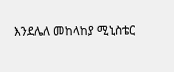እንደሌለ መከላከያ ሚኒስቴር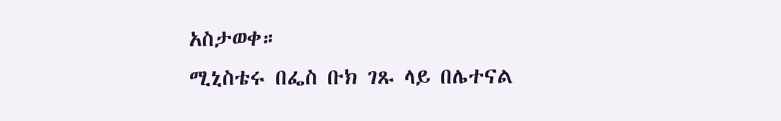አስታወቀ።
ሚኒስቴሩ በፌስ ቡክ ገጹ ላይ በሌተናል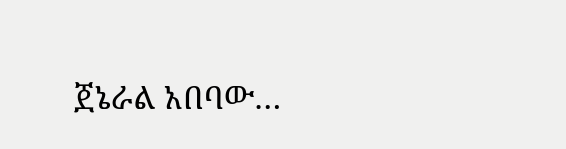ጀኔራል አበባው…